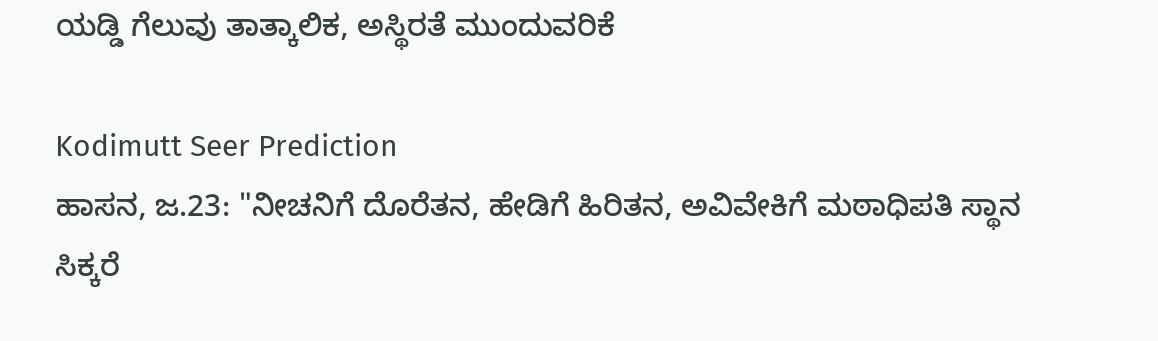ಯಡ್ಡಿ ಗೆಲುವು ತಾತ್ಕಾಲಿಕ, ಅಸ್ಥಿರತೆ ಮುಂದುವರಿಕೆ

Kodimutt Seer Prediction
ಹಾಸನ, ಜ.23: "ನೀಚನಿಗೆ ದೊರೆತನ, ಹೇಡಿಗೆ ಹಿರಿತನ, ಅವಿವೇಕಿಗೆ ಮಠಾಧಿಪತಿ ಸ್ಥಾನ ಸಿಕ್ಕರೆ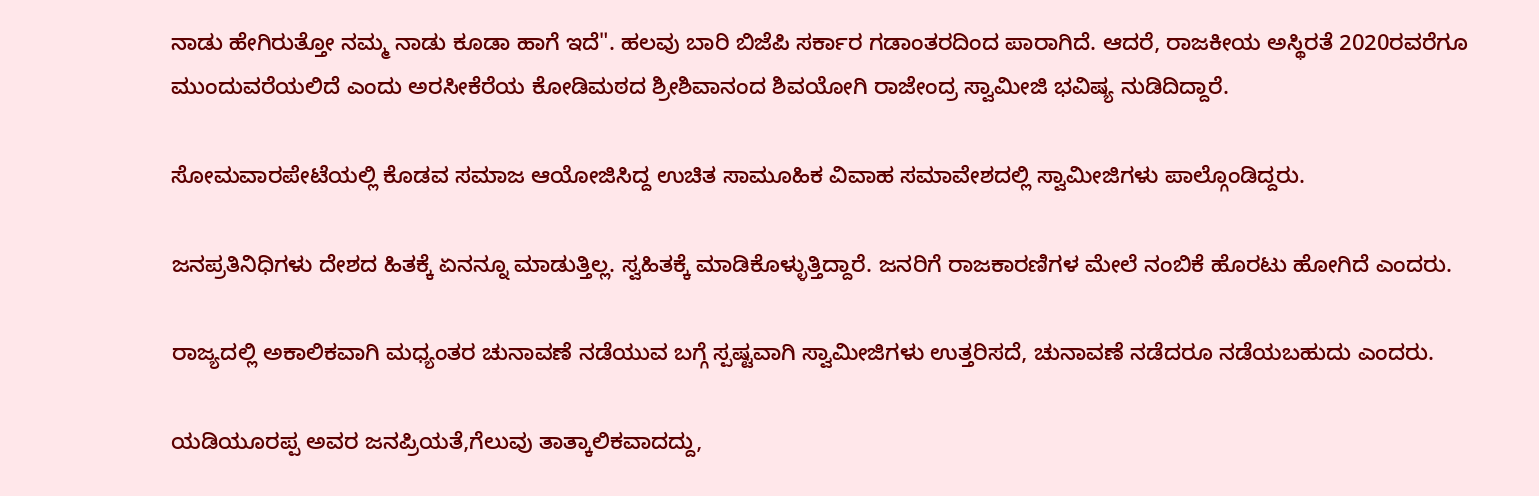ನಾಡು ಹೇಗಿರುತ್ತೋ ನಮ್ಮ ನಾಡು ಕೂಡಾ ಹಾಗೆ ಇದೆ". ಹಲವು ಬಾರಿ ಬಿಜೆಪಿ ಸರ್ಕಾರ ಗಡಾಂತರದಿಂದ ಪಾರಾಗಿದೆ. ಆದರೆ, ರಾಜಕೀಯ ಅಸ್ಥಿರತೆ 2020ರವರೆಗೂ ಮುಂದುವರೆಯಲಿದೆ ಎಂದು ಅರಸೀಕೆರೆಯ ಕೋಡಿಮಠದ ಶ್ರೀಶಿವಾನಂದ ಶಿವಯೋಗಿ ರಾಜೇಂದ್ರ ಸ್ವಾಮೀಜಿ ಭವಿಷ್ಯ ನುಡಿದಿದ್ದಾರೆ.

ಸೋಮವಾರಪೇಟೆಯಲ್ಲಿ ಕೊಡವ ಸಮಾಜ ಆಯೋಜಿಸಿದ್ದ ಉಚಿತ ಸಾಮೂಹಿಕ ವಿವಾಹ ಸಮಾವೇಶದಲ್ಲಿ ಸ್ವಾಮೀಜಿಗಳು ಪಾಲ್ಗೊಂಡಿದ್ದರು.

ಜನಪ್ರತಿನಿಧಿಗಳು ದೇಶದ ಹಿತಕ್ಕೆ ಏನನ್ನೂ ಮಾಡುತ್ತಿಲ್ಲ. ಸ್ವಹಿತಕ್ಕೆ ಮಾಡಿಕೊಳ್ಳುತ್ತಿದ್ದಾರೆ. ಜನರಿಗೆ ರಾಜಕಾರಣಿಗಳ ಮೇಲೆ ನಂಬಿಕೆ ಹೊರಟು ಹೋಗಿದೆ ಎಂದರು.

ರಾಜ್ಯದಲ್ಲಿ ಅಕಾಲಿಕವಾಗಿ ಮಧ್ಯಂತರ ಚುನಾವಣೆ ನಡೆಯುವ ಬಗ್ಗೆ ಸ್ಪಷ್ಟವಾಗಿ ಸ್ವಾಮೀಜಿಗಳು ಉತ್ತರಿಸದೆ, ಚುನಾವಣೆ ನಡೆದರೂ ನಡೆಯಬಹುದು ಎಂದರು.

ಯಡಿಯೂರಪ್ಪ ಅವರ ಜನಪ್ರಿಯತೆ,ಗೆಲುವು ತಾತ್ಕಾಲಿಕವಾದದ್ದು,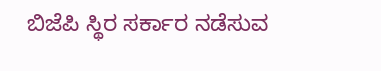ಬಿಜೆಪಿ ಸ್ಥಿರ ಸರ್ಕಾರ ನಡೆಸುವ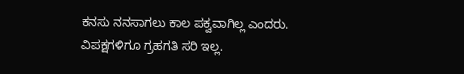ಕನಸು ನನಸಾಗಲು ಕಾಲ ಪಕ್ವವಾಗಿಲ್ಲ ಎಂದರು. ವಿಪಕ್ಷಗಳಿಗೂ ಗ್ರಹಗತಿ ಸರಿ ಇಲ್ಲ.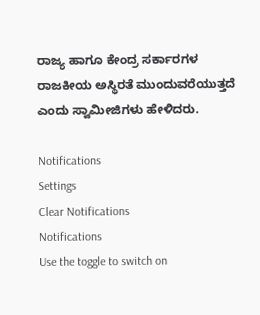ರಾಜ್ಯ ಹಾಗೂ ಕೇಂದ್ರ ಸರ್ಕಾರಗಳ ರಾಜಕೀಯ ಅಸ್ಥಿರತೆ ಮುಂದುವರೆಯುತ್ತದೆ ಎಂದು ಸ್ವಾಮೀಜಿಗಳು ಹೇಳಿದರು.

Notifications
Settings
Clear Notifications
Notifications
Use the toggle to switch on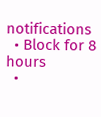notifications
  • Block for 8 hours
  •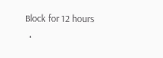Block for 12 hours
  •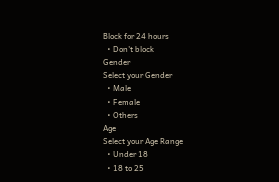Block for 24 hours
  • Don't block
Gender
Select your Gender
  • Male
  • Female
  • Others
Age
Select your Age Range
  • Under 18
  • 18 to 25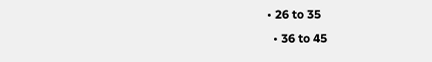• 26 to 35
  • 36 to 45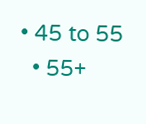• 45 to 55
  • 55+